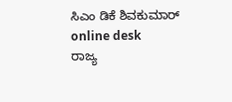ಸಿಎಂ ಡಿಕೆ ಶಿವಕುಮಾರ್ online desk
ರಾಜ್ಯ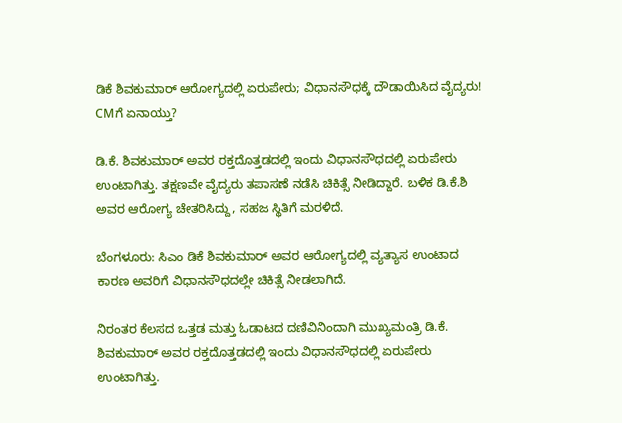ಡಿಕೆ ಶಿವಕುಮಾರ್ ಆರೋಗ್ಯದಲ್ಲಿ ಏರುಪೇರು; ವಿಧಾನಸೌಧಕ್ಕೆ ದೌಡಾಯಿಸಿದ ವೈದ್ಯರು! CMಗೆ ಏನಾಯ್ತು?

ಡಿ.ಕೆ. ಶಿವಕುಮಾರ್ ಅವರ ರಕ್ತದೊತ್ತಡದಲ್ಲಿ ಇಂದು ವಿಧಾನಸೌಧದಲ್ಲಿ ಏರುಪೇರು ಉಂಟಾಗಿತ್ತು. ತಕ್ಷಣವೇ ವೈದ್ಯರು ತಪಾಸಣೆ ನಡೆಸಿ ಚಿಕಿತ್ಸೆ ನೀಡಿದ್ದಾರೆ. ಬಳಿಕ ಡಿ.ಕೆ.ಶಿ ಅವರ ಆರೋಗ್ಯ ಚೇತರಿಸಿದ್ದು, ಸಹಜ ಸ್ಥಿತಿಗೆ ಮರಳಿದೆ.

ಬೆಂಗಳೂರು: ಸಿಎಂ ಡಿಕೆ ಶಿವಕುಮಾರ್ ಅವರ ಆರೋಗ್ಯದಲ್ಲಿ ವ್ಯತ್ಯಾಸ ಉಂಟಾದ ಕಾರಣ ಅವರಿಗೆ ವಿಧಾನಸೌಧದಲ್ಲೇ ಚಿಕಿತ್ಸೆ ನೀಡಲಾಗಿದೆ.

ನಿರಂತರ ಕೆಲಸದ ಒತ್ತಡ ಮತ್ತು ಓಡಾಟದ ದಣಿವಿನಿಂದಾಗಿ ಮುಖ್ಯಮಂತ್ರಿ ಡಿ.ಕೆ. ಶಿವಕುಮಾರ್ ಅವರ ರಕ್ತದೊತ್ತಡದಲ್ಲಿ ಇಂದು ವಿಧಾನಸೌಧದಲ್ಲಿ ಏರುಪೇರು ಉಂಟಾಗಿತ್ತು.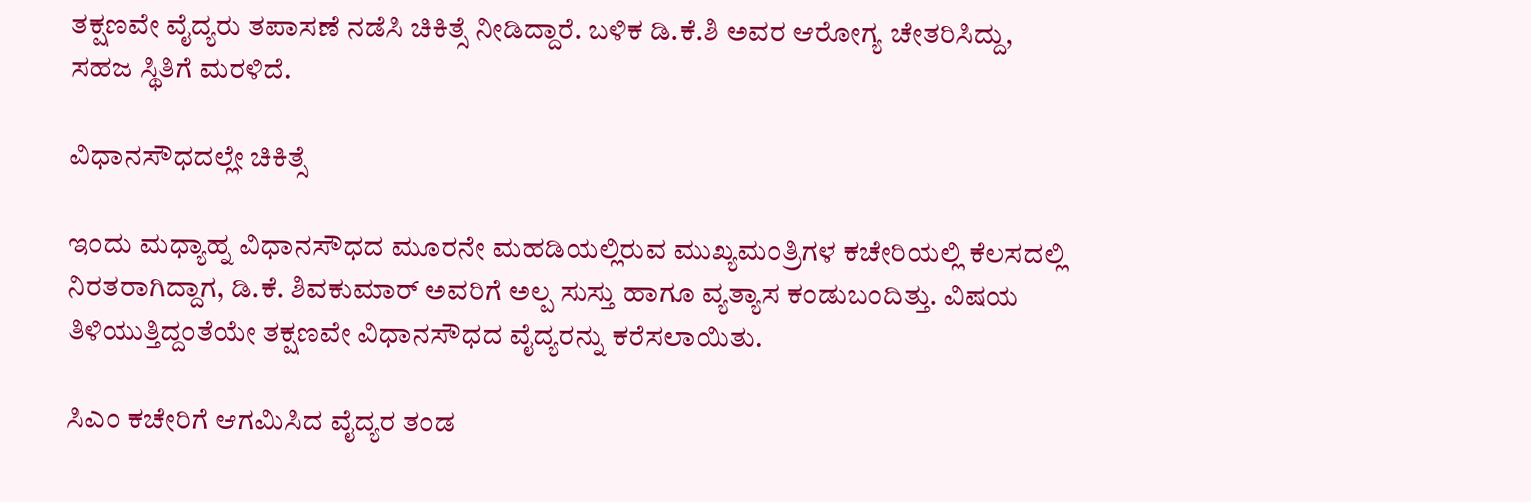ತಕ್ಷಣವೇ ವೈದ್ಯರು ತಪಾಸಣೆ ನಡೆಸಿ ಚಿಕಿತ್ಸೆ ನೀಡಿದ್ದಾರೆ. ಬಳಿಕ ಡಿ.ಕೆ.ಶಿ ಅವರ ಆರೋಗ್ಯ ಚೇತರಿಸಿದ್ದು, ಸಹಜ ಸ್ಥಿತಿಗೆ ಮರಳಿದೆ.

ವಿಧಾನಸೌಧದಲ್ಲೇ ಚಿಕಿತ್ಸೆ

ಇಂದು ಮಧ್ಯಾಹ್ನ ವಿಧಾನಸೌಧದ ಮೂರನೇ ಮಹಡಿಯಲ್ಲಿರುವ ಮುಖ್ಯಮಂತ್ರಿಗಳ ಕಚೇರಿಯಲ್ಲಿ ಕೆಲಸದಲ್ಲಿ ನಿರತರಾಗಿದ್ದಾಗ, ಡಿ.ಕೆ. ಶಿವಕುಮಾರ್ ಅವರಿಗೆ ಅಲ್ಪ ಸುಸ್ತು ಹಾಗೂ ವ್ಯತ್ಯಾಸ ಕಂಡುಬಂದಿತ್ತು. ವಿಷಯ ತಿಳಿಯುತ್ತಿದ್ದಂತೆಯೇ ತಕ್ಷಣವೇ ವಿಧಾನಸೌಧದ ವೈದ್ಯರನ್ನು ಕರೆಸಲಾಯಿತು.

ಸಿಎಂ ಕಚೇರಿಗೆ ಆಗಮಿಸಿದ ವೈದ್ಯರ ತಂಡ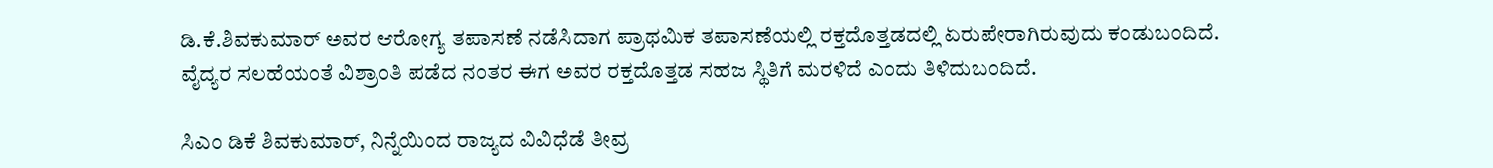ಡಿ.ಕೆ.ಶಿವಕುಮಾರ್ ಅವರ ಆರೋಗ್ಯ ತಪಾಸಣೆ ನಡೆಸಿದಾಗ ಪ್ರಾಥಮಿಕ ತಪಾಸಣೆಯಲ್ಲಿ ರಕ್ತದೊತ್ತಡದಲ್ಲಿ ಏರುಪೇರಾಗಿರುವುದು ಕಂಡುಬಂದಿದೆ. ವೈದ್ಯರ ಸಲಹೆಯಂತೆ ವಿಶ್ರಾಂತಿ ಪಡೆದ ನಂತರ ಈಗ ಅವರ ರಕ್ತದೊತ್ತಡ ಸಹಜ ಸ್ಥಿತಿಗೆ ಮರಳಿದೆ ಎಂದು ತಿಳಿದುಬಂದಿದೆ.

ಸಿಎಂ ಡಿಕೆ ಶಿವಕುಮಾರ್, ನಿನ್ನೆಯಿಂದ ರಾಜ್ಯದ ವಿವಿಧೆಡೆ ತೀವ್ರ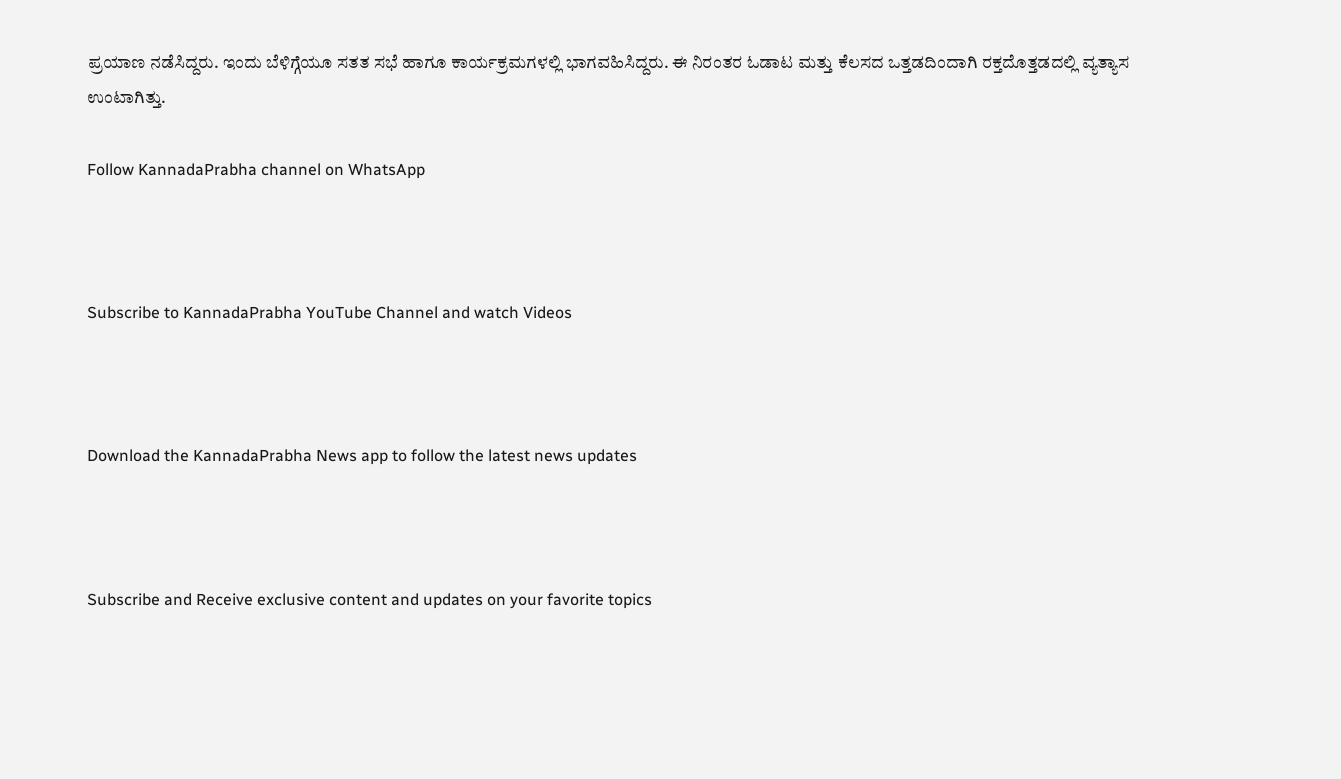ಪ್ರಯಾಣ ನಡೆಸಿದ್ದರು. ಇಂದು ಬೆಳಿಗ್ಗೆಯೂ ಸತತ ಸಭೆ ಹಾಗೂ ಕಾರ್ಯಕ್ರಮಗಳಲ್ಲಿ ಭಾಗವಹಿಸಿದ್ದರು. ಈ ನಿರಂತರ ಓಡಾಟ ಮತ್ತು ಕೆಲಸದ ಒತ್ತಡದಿಂದಾಗಿ ರಕ್ತದೊತ್ತಡದಲ್ಲಿ ವ್ಯತ್ಯಾಸ ಉಂಟಾಗಿತ್ತು.

Follow KannadaPrabha channel on WhatsApp



Subscribe to KannadaPrabha YouTube Channel and watch Videos



Download the KannadaPrabha News app to follow the latest news updates



Subscribe and Receive exclusive content and updates on your favorite topics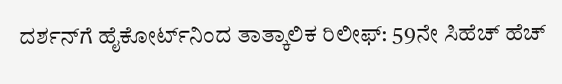ದರ್ಶನ್‌ಗೆ ಹೈಕೋರ್ಟ್‌ನಿಂದ ತಾತ್ಕಾಲಿಕ ರಿಲೀಫ್: 59ನೇ ಸಿಹೆಚ್ ಹೆಚ್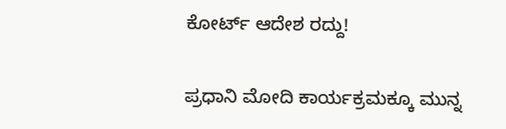ಕೋರ್ಟ್ ಆದೇಶ ರದ್ದು!

ಪ್ರಧಾನಿ ಮೋದಿ ಕಾರ್ಯಕ್ರಮಕ್ಕೂ ಮುನ್ನ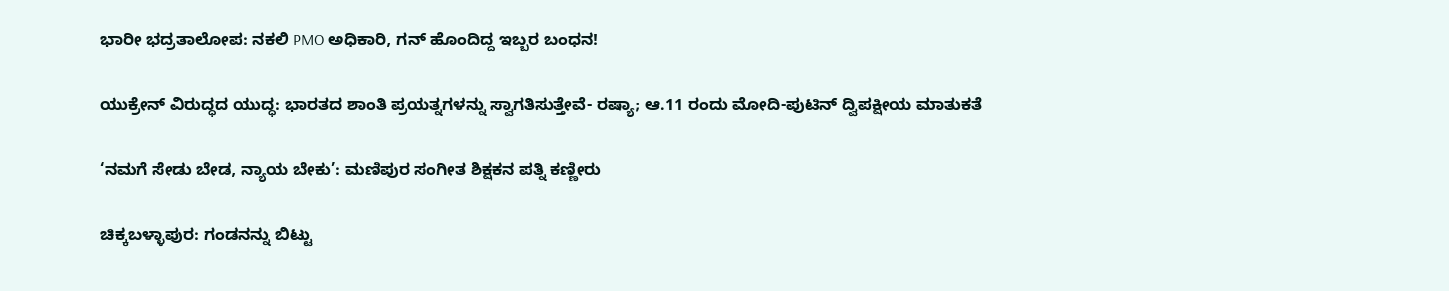ಭಾರೀ ಭದ್ರತಾಲೋಪ: ನಕಲಿ PMO ಅಧಿಕಾರಿ, ಗನ್ ಹೊಂದಿದ್ದ ಇಬ್ಬರ ಬಂಧನ!

ಯುಕ್ರೇನ್ ವಿರುದ್ಧದ ಯುದ್ಧ: ಭಾರತದ ಶಾಂತಿ ಪ್ರಯತ್ನಗಳನ್ನು ಸ್ವಾಗತಿಸುತ್ತೇವೆ- ರಷ್ಯಾ; ಆ.11 ರಂದು ಮೋದಿ-ಪುಟಿನ್ ದ್ವಿಪಕ್ಷೀಯ ಮಾತುಕತೆ

‘ನಮಗೆ ಸೇಡು ಬೇಡ, ನ್ಯಾಯ ಬೇಕು’: ಮಣಿಪುರ ಸಂಗೀತ ಶಿಕ್ಷಕನ ಪತ್ನಿ ಕಣ್ಣೀರು

ಚಿಕ್ಕಬಳ್ಳಾಪುರ: ಗಂಡನನ್ನು ಬಿಟ್ಟು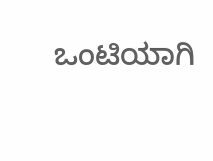ಒಂಟಿಯಾಗಿ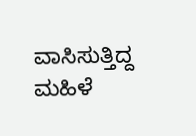ವಾಸಿಸುತ್ತಿದ್ದ ಮಹಿಳೆ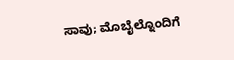ಸಾವು; ಮೊಬೈಲ್ನೊಂದಿಗೆ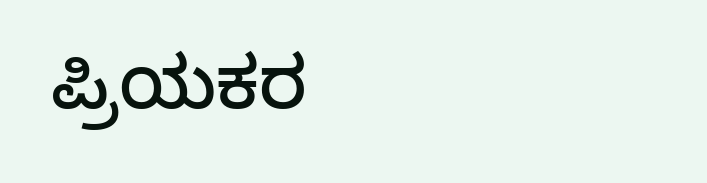ಪ್ರಿಯಕರ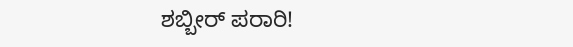ಶಬ್ಬೀರ್ ಪರಾರಿ!